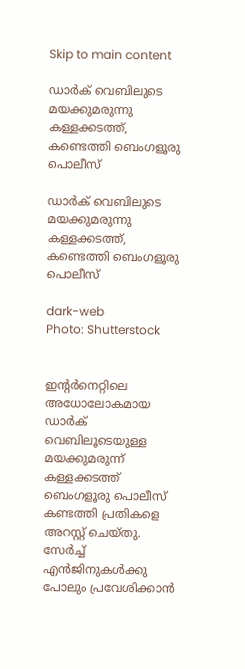Skip to main content

ഡാര്‍ക് വെബിലുടെ മയക്കുമരുന്നു കള്ളക്കടത്ത്, കണ്ടെത്തി ബെംഗളൂരു പൊലീസ്

ഡാര്‍ക് വെബിലുടെ മയക്കുമരുന്നു കള്ളക്കടത്ത്, കണ്ടെത്തി ബെംഗളൂരു പൊലീസ്

dark-web
Photo: Shutterstock


ഇന്റര്‍നെറ്റിലെ അധോലോകമായ ഡാര്‍ക് വെബിലൂടെയുള്ള മയക്കുമരുന്ന് കള്ളക്കടത്ത് ബെംഗളൂരു പൊലീസ് കണ്ടത്തി പ്രതികളെ അറസ്റ്റ് ചെയ്തു. സേര്‍ച്ച് എൻജിനുകള്‍ക്കു പോലും പ്രവേശിക്കാന്‍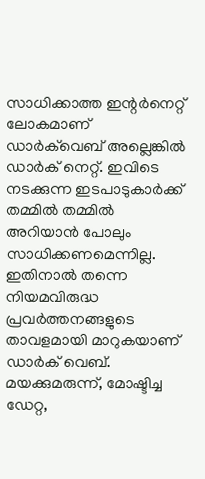സാധിക്കാത്ത ഇന്റര്‍നെറ്റ് ലോകമാണ് ഡാര്‍ക്‌വെബ് അല്ലെങ്കില്‍ ഡാര്‍ക് നെറ്റ്. ഇവിടെ നടക്കുന്ന ഇടപാടുകാര്‍ക്ക് തമ്മില്‍ തമ്മില്‍ അറിയാന്‍ പോലും സാധിക്കണമെന്നില്ല. ഇതിനാല്‍ തന്നെ നിയമവിരുദ്ധ പ്രവര്‍ത്തനങ്ങളുടെ താവളമായി മാറുകയാണ് ഡാര്‍ക് വെബ്. മയക്കുമരുന്ന്, മോഷ്ടിച്ച ഡേറ്റ,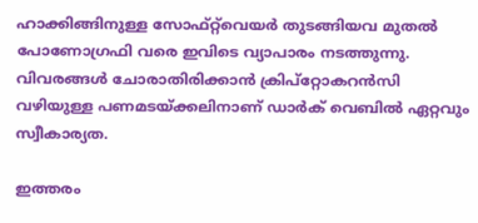ഹാക്കിങ്ങിനുള്ള സോഫ്റ്റ്‌വെയര്‍ തുടങ്ങിയവ മുതല്‍ പോണോഗ്രഫി വരെ ഇവിടെ വ്യാപാരം നടത്തുന്നു. വിവരങ്ങള്‍ ചോരാതിരിക്കാന്‍ ക്രിപ്‌റ്റോകറന്‍സി വഴിയുള്ള പണമടയ്ക്കലിനാണ് ഡാര്‍ക് വെബില്‍ ഏറ്റവും സ്വീകാര്യത.

ഇത്തരം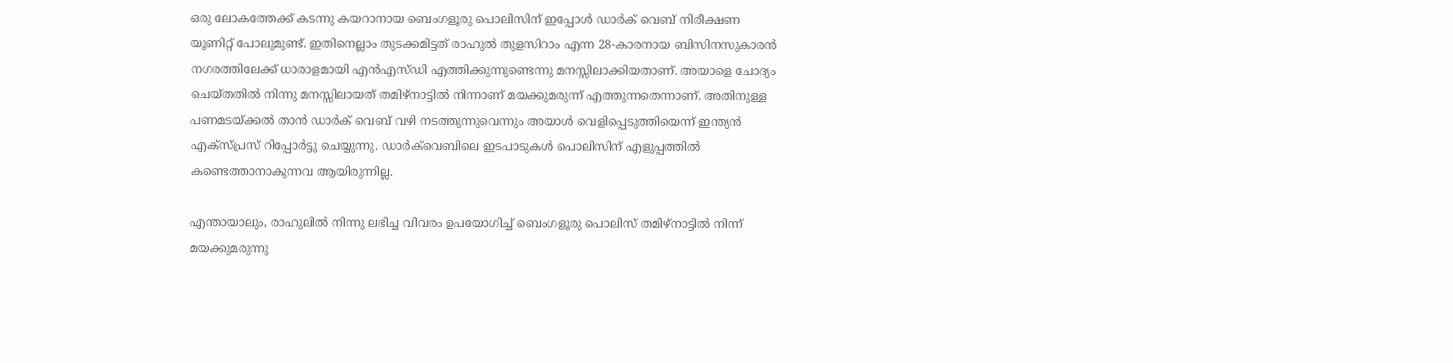ഒരു ലോകത്തേക്ക് കടന്നു കയറാനായ ബെംഗളൂരു പൊലിസിന് ഇപ്പോള്‍ ഡാര്‍ക് വെബ് നിരീക്ഷണ യൂണിറ്റ് പോലുമുണ്ട്. ഇതിനെല്ലാം തുടക്കമിട്ടത് രാഹുല്‍ തുളസിറാം എന്ന 28-കാരനായ ബിസിനസുകാരന്‍ നഗരത്തിലേക്ക് ധാരാളമായി എന്‍എസ്ഡി എത്തിക്കുന്നുണ്ടെന്നു മനസ്സിലാക്കിയതാണ്. അയാളെ ചോദ്യം ചെയ്തതില്‍ നിന്നു മനസ്സിലായത് തമിഴ്‌നാട്ടില്‍ നിന്നാണ് മയക്കുമരുന്ന് എത്തുന്നതെന്നാണ്. അതിനുള്ള പണമടയ്ക്കല്‍ താന്‍ ഡാര്‍ക് വെബ് വഴി നടത്തുന്നുവെന്നും അയാള്‍ വെളിപ്പെടുത്തിയെന്ന് ഇന്ത്യന്‍ എക്‌സ്പ്രസ് റിപ്പോര്‍ട്ടു ചെയ്യുന്നു. ഡാര്‍ക്‌വെബിലെ ഇടപാടുകള്‍ പൊലിസിന് എളുപ്പത്തില്‍ കണ്ടെത്താനാകുന്നവ ആയിരുന്നില്ല.

എന്തായാലും, രാഹുലില്‍ നിന്നു ലഭിച്ച വിവരം ഉപയോഗിച്ച് ബെംഗളൂരു പൊലിസ് തമിഴ്‌നാട്ടില്‍ നിന്ന് മയക്കുമരുന്നു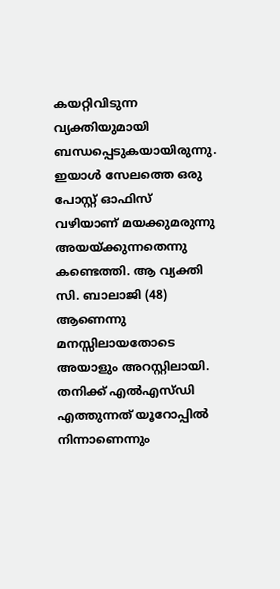കയറ്റിവിടുന്ന വ്യക്തിയുമായി ബന്ധപ്പെടുകയായിരുന്നു. ഇയാള്‍ സേലത്തെ ഒരു പോസ്റ്റ് ഓഫിസ് വഴിയാണ് മയക്കുമരുന്നു അയയ്ക്കുന്നതെന്നു കണ്ടെത്തി. ആ വ്യക്തി സി. ബാലാജി (48) ആണെന്നു മനസ്സിലായതോടെ അയാളും അറസ്റ്റിലായി. തനിക്ക് എല്‍എസ്ഡി എത്തുന്നത് യൂറോപ്പില്‍ നിന്നാണെന്നും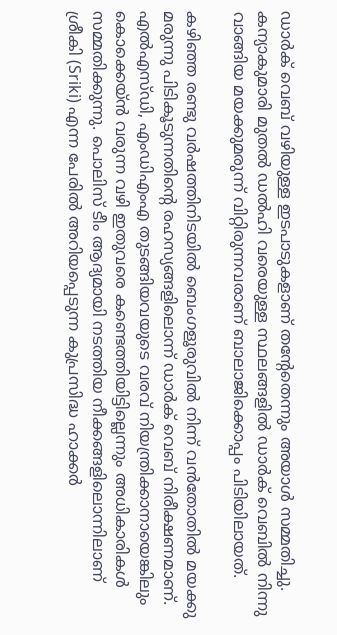ഡാര്‍ക് വെബ് വഴിയുള്ള ഇടപാടുകളാണ് തന്റേതെന്നും അയാള്‍ സമ്മതിച്ചു. കന്യാകുമാരി മുതല്‍ ഡല്‍ഹി വരെയുള്ള സ്ഥലങ്ങളില്‍ ഡാര്‍ക് വെബില്‍ നിന്നു വാങ്ങിയ മയക്കുമരുന്ന് വിറ്റിരുന്നവരാണ് ബാലാജിക്കൊപ്പം പിടിയിലായത്.

കഴിഞ്ഞ രണ്ടു വര്‍ഷത്തിനിടയില്‍ ബെംഗളൂരുവില്‍ നിന്ന് വന്‍തോതില്‍ മയക്കു മരുന്നു പിടികൂടുന്നതിന്റെ രഹസ്യങ്ങളിലൊന്ന് ഡാര്‍ക് വെബ് നിരീക്ഷണമാണ്. എല്‍എസ്ഡി, എംഡിഎംഎ തുടങ്ങിയവയുടെ വരവ് നിയന്ത്രിക്കാനായെങ്കിലും കൊക്കെയ്ന്‍ വരുന്ന വഴി ഇതുവരെ കണ്ടെത്തിയിട്ടില്ലെന്നും അധികാരികള്‍ സമ്മതിക്കുന്നു. പൊലിസ് ടീം ആദ്യമായി നടത്തിയ നീക്കങ്ങളിലൊന്നിലാണ് ശ്രീകി (Sriki) എന്ന പേരില്‍ അറിയപ്പെടുന്ന കുപ്രസിദ്ധ ഹാക്കര്‍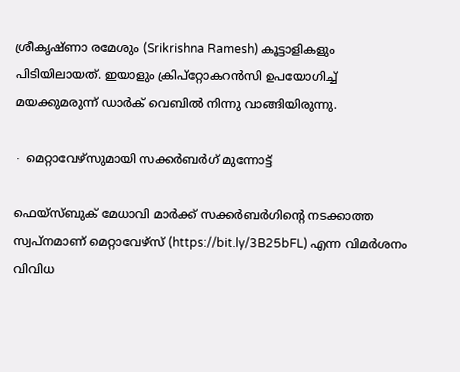ശ്രീകൃഷ്ണാ രമേശും (Srikrishna Ramesh) കൂട്ടാളികളും പിടിയിലായത്. ഇയാളും ക്രിപ്‌റ്റോകറന്‍സി ഉപയോഗിച്ച് മയക്കുമരുന്ന് ഡാര്‍ക് വെബില്‍ നിന്നു വാങ്ങിയിരുന്നു.

∙ മെറ്റാവേഴ്‌സുമായി സക്കര്‍ബര്‍ഗ് മുന്നോട്ട്

ഫെയ്സ്ബുക് മേധാവി മാര്‍ക്ക് സക്കര്‍ബര്‍ഗിന്റെ നടക്കാത്ത സ്വപ്‌നമാണ് മെറ്റാവേഴ്‌സ് (https://bit.ly/3B25bFL) എന്ന വിമര്‍ശനം വിവിധ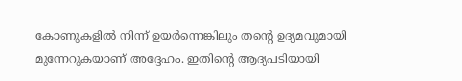കോണുകളില്‍ നിന്ന് ഉയര്‍ന്നെങ്കിലും തന്റെ ഉദ്യമവുമായി മുന്നേറുകയാണ് അദ്ദേഹം. ഇതിന്റെ ആദ്യപടിയായി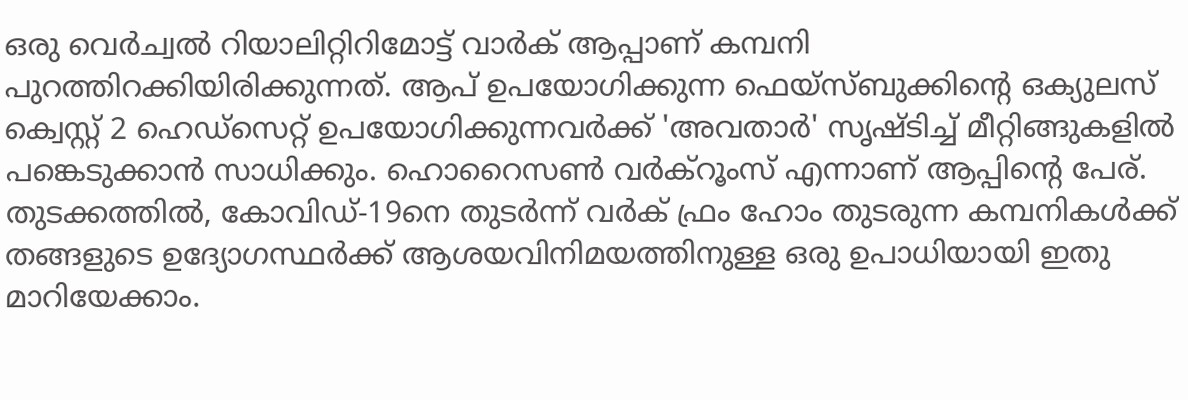ഒരു വെര്‍ച്വല്‍ റിയാലിറ്റിറിമോട്ട് വാര്‍ക് ആപ്പാണ് കമ്പനി പുറത്തിറക്കിയിരിക്കുന്നത്. ആപ് ഉപയോഗിക്കുന്ന ഫെയ്‌സ്ബുക്കിന്റെ ഒക്യുലസ് ക്വെസ്റ്റ് 2 ഹെഡ്‌സെറ്റ് ഉപയോഗിക്കുന്നവര്‍ക്ക് 'അവതാര്‍' സൃഷ്ടിച്ച് മീറ്റിങ്ങുകളില്‍ പങ്കെടുക്കാന്‍ സാധിക്കും. ഹൊറൈസണ്‍ വര്‍ക്‌റൂംസ് എന്നാണ് ആപ്പിന്റെ പേര്. തുടക്കത്തില്‍, കോവിഡ്-19നെ തുടര്‍ന്ന് വര്‍ക് ഫ്രം ഹോം തുടരുന്ന കമ്പനികള്‍ക്ക് തങ്ങളുടെ ഉദ്യോഗസ്ഥര്‍ക്ക് ആശയവിനിമയത്തിനുള്ള ഒരു ഉപാധിയായി ഇതു മാറിയേക്കാം.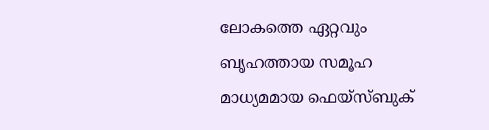ലോകത്തെ ഏറ്റവും ബൃഹത്തായ സമൂഹ മാധ്യമമായ ഫെയ്‌സ്ബുക്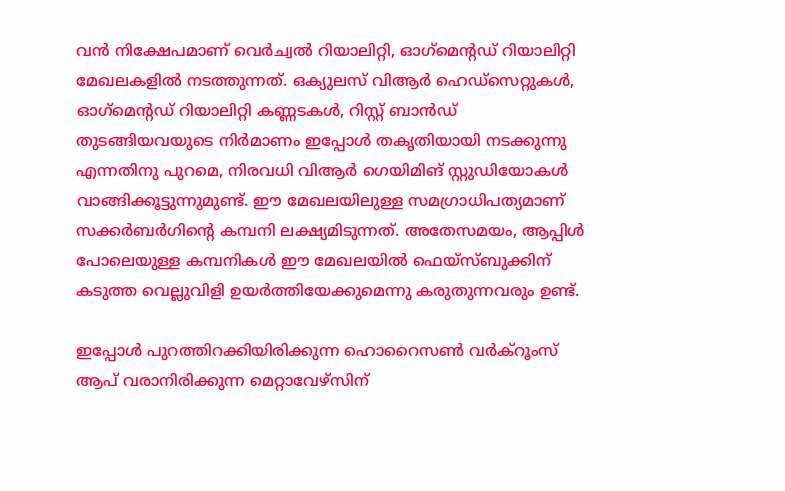വന്‍ നിക്ഷേപമാണ് വെര്‍ച്വല്‍ റിയാലിറ്റി, ഓഗ്‌മെന്റഡ് റിയാലിറ്റി മേഖലകളില്‍ നടത്തുന്നത്. ഒക്യുലസ് വിആര്‍ ഹെഡ്‌സെറ്റുകള്‍, ഓഗ്‌മെന്റഡ് റിയാലിറ്റി കണ്ണടകള്‍, റിസ്റ്റ് ബാന്‍ഡ് തുടങ്ങിയവയുടെ നിര്‍മാണം ഇപ്പോള്‍ തകൃതിയായി നടക്കുന്നു എന്നതിനു പുറമെ, നിരവധി വിആര്‍ ഗെയിമിങ് സ്റ്റുഡിയോകള്‍ വാങ്ങിക്കൂട്ടുന്നുമുണ്ട്. ഈ മേഖലയിലുള്ള സമഗ്രാധിപത്യമാണ് സക്കര്‍ബര്‍ഗിന്റെ കമ്പനി ലക്ഷ്യമിടുന്നത്. അതേസമയം, ആപ്പിള്‍ പോലെയുള്ള കമ്പനികള്‍ ഈ മേഖലയില്‍ ഫെയ്‌സ്ബുക്കിന് കടുത്ത വെല്ലുവിളി ഉയര്‍ത്തിയേക്കുമെന്നു കരുതുന്നവരും ഉണ്ട്.

ഇപ്പോള്‍ പുറത്തിറക്കിയിരിക്കുന്ന ഹൊറൈസണ്‍ വര്‍ക്‌റൂംസ് ആപ് വരാനിരിക്കുന്ന മെറ്റാവേഴ്‌സിന്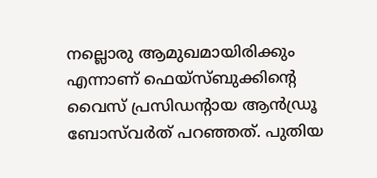നല്ലൊരു ആമുഖമായിരിക്കും എന്നാണ് ഫെയ്‌സ്ബുക്കിന്റെ വൈസ് പ്രസിഡന്റായ ആന്‍ഡ്രൂ ബോസ്‌വര്‍ത് പറഞ്ഞത്. പുതിയ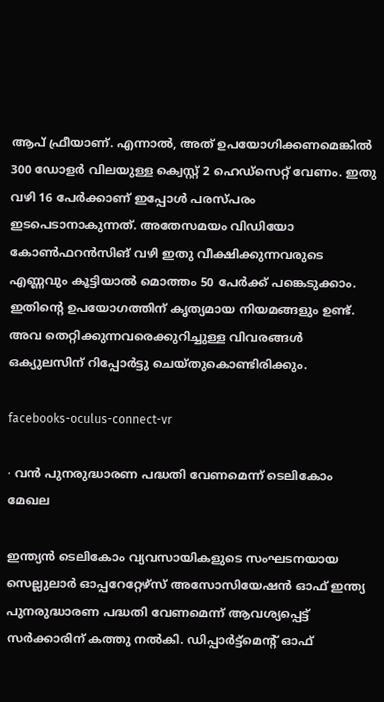ആപ് ഫ്രീയാണ്. എന്നാല്‍, അത് ഉപയോഗിക്കണമെങ്കില്‍ 300 ഡോളര്‍ വിലയുള്ള ക്വെസ്റ്റ് 2 ഹെഡ്‌സെറ്റ് വേണം. ഇതു വഴി 16 പേര്‍ക്കാണ് ഇപ്പോള്‍ പരസ്പരം ഇടപെടാനാകുന്നത്. അതേസമയം വിഡിയോ കോണ്‍ഫറന്‍സിങ് വഴി ഇതു വീക്ഷിക്കുന്നവരുടെ എണ്ണവും കൂട്ടിയാല്‍ മൊത്തം 50 പേര്‍ക്ക് പങ്കെടുക്കാം. ഇതിന്റെ ഉപയോഗത്തിന് കൃത്യമായ നിയമങ്ങളും ഉണ്ട്. അവ തെറ്റിക്കുന്നവരെക്കുറിച്ചുള്ള വിവരങ്ങള്‍ ഒക്യുലസിന് റിപ്പോര്‍ട്ടു ചെയ്തുകൊണ്ടിരിക്കും.

facebooks-oculus-connect-vr

∙ വന്‍ പുനരുദ്ധാരണ പദ്ധതി വേണമെന്ന് ടെലികോം മേഖല

ഇന്ത്യന്‍ ടെലികോം വ്യവസായികളുടെ സംഘടനയായ സെല്ലുലാര്‍ ഓപ്പറേറ്റേഴ്‌സ് അസോസിയേഷന്‍ ഓഫ് ഇന്ത്യ പുനരുദ്ധാരണ പദ്ധതി വേണമെന്ന് ആവശ്യപ്പെട്ട് സർക്കാരിന് കത്തു നല്‍കി. ഡിപ്പാര്‍ട്ട്‌മെന്റ് ഓഫ്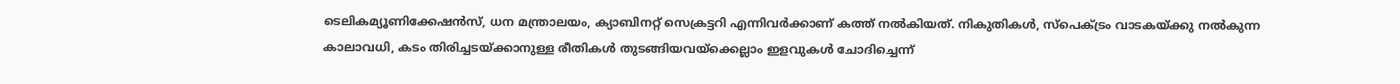ടെലികമ്യൂണിക്കേഷന്‍സ്, ധന മന്ത്രാലയം, ക്യാബിനറ്റ് സെക്രട്ടറി എന്നിവര്‍ക്കാണ് കത്ത് നൽകിയത്. നികുതികള്‍, സ്‌പെക്ട്രം വാടകയ്ക്കു നല്‍കുന്ന കാലാവധി, കടം തിരിച്ചടയ്ക്കാനുള്ള രീതികള്‍ തുടങ്ങിയവയ്‌ക്കെല്ലാം ഇളവുകള്‍ ചോദിച്ചെന്ന്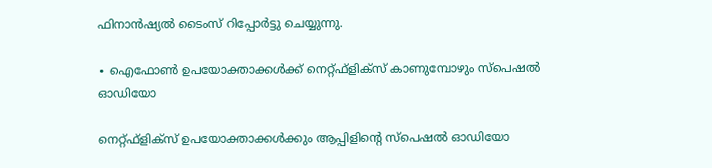ഫിനാന്‍ഷ്യല്‍ ടൈംസ് റിപ്പോര്‍ട്ടു ചെയ്യുന്നു.

∙ ഐഫോണ്‍ ഉപയോക്താക്കള്‍ക്ക് നെറ്റ്ഫ്‌ളിക്‌സ് കാണുമ്പോഴും സ്‌പെഷല്‍ ഓഡിയോ

നെറ്റ്ഫ്‌ളിക്‌സ് ഉപയോക്താക്കള്‍ക്കും ആപ്പിളിന്റെ സ്‌പെഷല്‍ ഓഡിയോ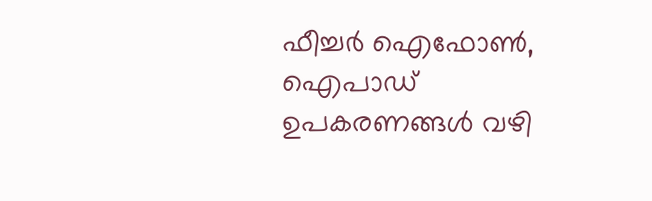ഫീച്ചര്‍ ഐഫോണ്‍, ഐപാഡ് ഉപകരണങ്ങള്‍ വഴി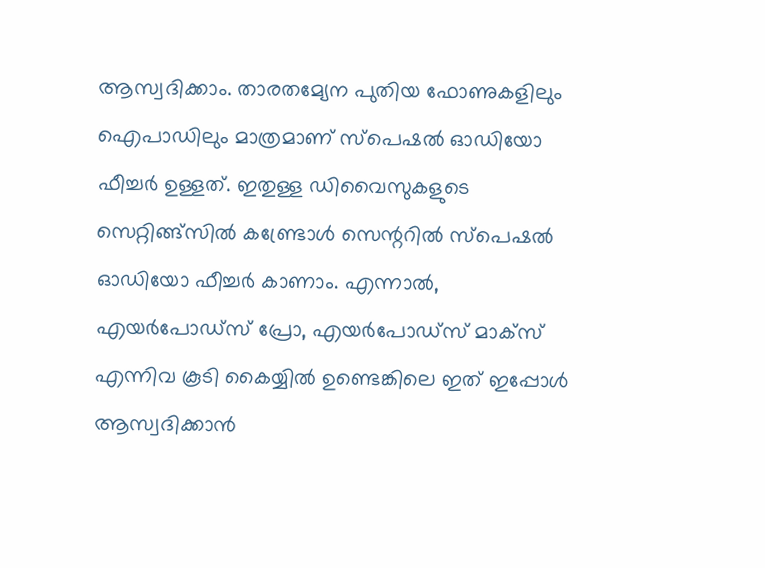ആസ്വദിക്കാം. താരതമ്യേന പുതിയ ഫോണുകളിലും ഐപാഡിലും മാത്രമാണ് സ്‌പെഷല്‍ ഓഡിയോ ഫീച്ചര്‍ ഉള്ളത്. ഇതുള്ള ഡിവൈസുകളുടെ സെറ്റിങ്ങ്സില്‍ കണ്ട്രോള്‍ സെന്ററില്‍ സ്പെഷല്‍ ഓഡിയോ ഫീച്ചര്‍ കാണാം. എന്നാല്‍, എയര്‍പോഡ്‌സ് പ്രോ, എയര്‍പോഡ്‌സ് മാക്‌സ് എന്നിവ കൂടി കൈയ്യില്‍ ഉണ്ടെങ്കിലെ ഇത് ഇപ്പോള്‍ ആസ്വദിക്കാന്‍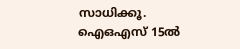സാധിക്കൂ. ഐഒഎസ് 15ല്‍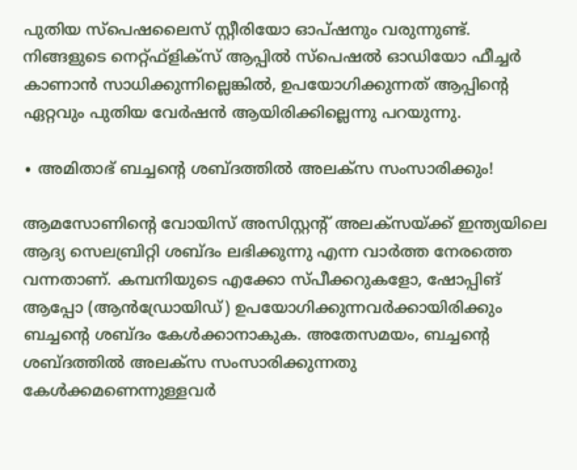പുതിയ സ്‌പെഷലൈസ് സ്റ്റീരിയോ ഓപ്ഷനും വരുന്നുണ്ട്. നിങ്ങളുടെ നെറ്റ്ഫ്‌ളിക്‌സ് ആപ്പില്‍ സ്‌പെഷല്‍ ഓഡിയോ ഫീച്ചര്‍ കാണാന്‍ സാധിക്കുന്നില്ലെങ്കില്‍, ഉപയോഗിക്കുന്നത് ആപ്പിന്റെ ഏറ്റവും പുതിയ വേര്‍ഷന്‍ ആയിരിക്കില്ലെന്നു പറയുന്നു.

∙ അമിതാഭ് ബച്ചന്റെ ശബ്ദത്തില്‍ അലക്‌സ സംസാരിക്കും!

ആമസോണിന്റെ വോയിസ് അസിസ്റ്റന്റ് അലക്‌സയ്ക്ക് ഇന്ത്യയിലെ ആദ്യ സെലബ്രിറ്റി ശബ്ദം ലഭിക്കുന്നു എന്ന വാര്‍ത്ത നേരത്തെ വന്നതാണ്. കമ്പനിയുടെ എക്കോ സ്പീക്കറുകളോ, ഷോപ്പിങ് ആപ്പോ (ആന്‍ഡ്രോയിഡ്) ഉപയോഗിക്കുന്നവര്‍ക്കായിരിക്കും ബച്ചന്റെ ശബ്ദം കേള്‍ക്കാനാകുക. അതേസമയം, ബച്ചന്റെ ശബ്ദത്തില്‍ അലക്‌സ സംസാരിക്കുന്നതു കേള്‍ക്കമണെന്നുള്ളവര്‍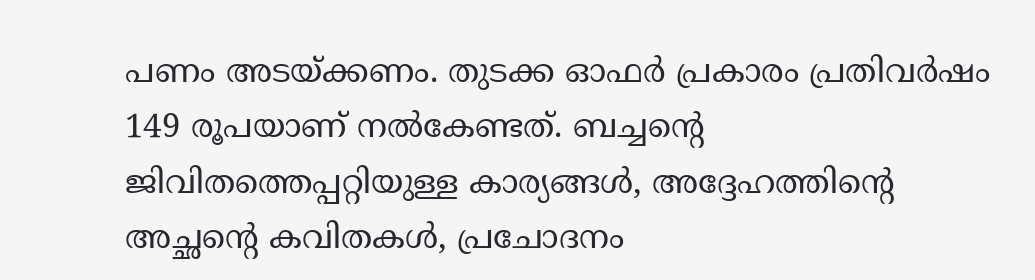പണം അടയ്ക്കണം. തുടക്ക ഓഫര്‍ പ്രകാരം പ്രതിവര്‍ഷം 149 രൂപയാണ് നല്‍കേണ്ടത്. ബച്ചന്റെ ജിവിതത്തെപ്പറ്റിയുള്ള കാര്യങ്ങള്‍, അദ്ദേഹത്തിന്റെ അച്ഛന്റെ കവിതകള്‍, പ്രചോദനം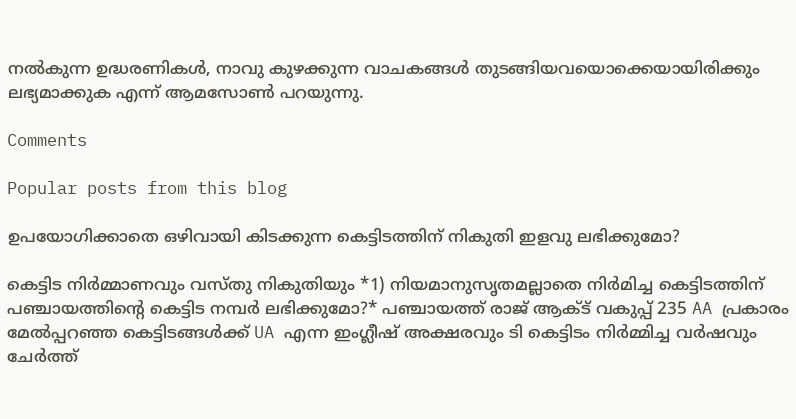നല്‍കുന്ന ഉദ്ധരണികള്‍, നാവു കുഴക്കുന്ന വാചകങ്ങള്‍ തുടങ്ങിയവയൊക്കെയായിരിക്കും ലഭ്യമാക്കുക എന്ന് ആമസോണ്‍ പറയുന്നു.

Comments

Popular posts from this blog

ഉപയോഗിക്കാതെ ഒഴിവായി കിടക്കുന്ന കെട്ടിടത്തിന് നികുതി ഇളവു ലഭിക്കുമോ?

കെട്ടിട നിർമ്മാണവും വസ്തു നികുതിയും *1) നിയമാനുസൃതമല്ലാതെ നിർമിച്ച കെട്ടിടത്തിന് പഞ്ചായത്തിന്റെ കെട്ടിട നമ്പർ ലഭിക്കുമോ?* പഞ്ചായത്ത് രാജ് ആക്ട് വകുപ്പ് 235 AA പ്രകാരം മേൽപ്പറഞ്ഞ കെട്ടിടങ്ങൾക്ക് UA എന്ന ഇംഗ്ലീഷ് അക്ഷരവും ടി കെട്ടിടം നിർമ്മിച്ച വർഷവും ചേർത്ത്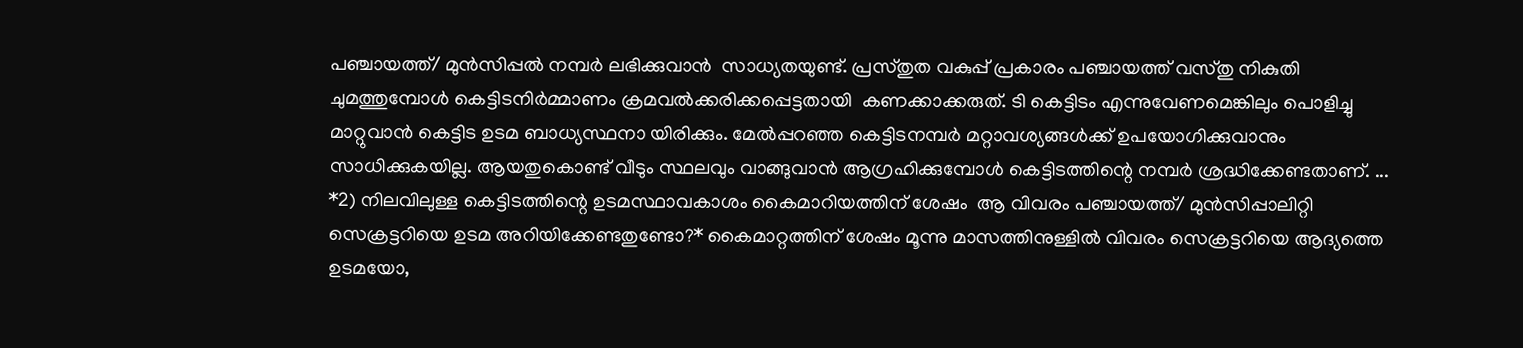പഞ്ചായത്ത്‌/ മുൻസിപ്പൽ നമ്പർ ലഭിക്കുവാൻ  സാധ്യതയുണ്ട്. പ്രസ്തുത വകുപ്പ് പ്രകാരം പഞ്ചായത്ത്‌ വസ്തു നികുതി ചുമത്തുമ്പോൾ കെട്ടിടനിർമ്മാണം ക്രമവൽക്കരിക്കപ്പെട്ടതായി  കണക്കാക്കരുത്. ടി കെട്ടിടം എന്നുവേണമെങ്കിലും പൊളിച്ചു മാറ്റുവാൻ കെട്ടിട ഉടമ ബാധ്യസ്ഥനാ യിരിക്കും. മേൽപ്പറഞ്ഞ കെട്ടിടനമ്പർ മറ്റാവശ്യങ്ങൾക്ക് ഉപയോഗിക്കുവാനും സാധിക്കുകയില്ല. ആയതുകൊണ്ട് വീടും സ്ഥലവും വാങ്ങുവാൻ ആഗ്രഹിക്കുമ്പോൾ കെട്ടിടത്തിന്റെ നമ്പർ ശ്രദ്ധിക്കേണ്ടതാണ്. ... *2) നിലവിലുള്ള കെട്ടിടത്തിന്റെ ഉടമസ്ഥാവകാശം കൈമാറിയത്തിന് ശേഷം  ആ വിവരം പഞ്ചായത്ത്/ മുൻസിപ്പാലിറ്റി  സെക്രട്ടറിയെ ഉടമ അറിയിക്കേണ്ടതുണ്ടോ?* കൈമാറ്റത്തിന് ശേഷം മൂന്നു മാസത്തിനുള്ളിൽ വിവരം സെക്രട്ടറിയെ ആദ്യത്തെ ഉടമയോ,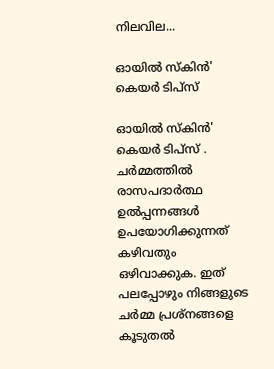നിലവില...

ഓയിൽ സ്കിൻ' കെയർ ടിപ്സ്

ഓയിൽ സ്കിൻ' കെയർ ടിപ്സ് . ചർമ്മത്തിൽ രാസപദാർത്ഥ ഉൽപ്പന്നങ്ങൾ ഉപയോഗിക്കുന്നത് കഴിവതും ഒഴിവാക്കുക. ഇത് പലപ്പോഴും നിങ്ങളുടെ ചർമ്മ പ്രശ്‌നങ്ങളെ കൂടുതൽ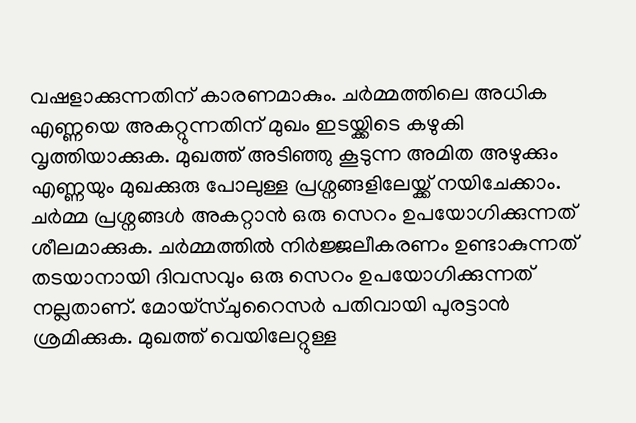വഷളാക്കുന്നതിന് കാരണമാകും. ചർമ്മത്തിലെ അധിക എണ്ണയെ അകറ്റുന്നതിന് മുഖം ഇടയ്ക്കിടെ കഴുകി വൃത്തിയാക്കുക. മുഖത്ത് അടിഞ്ഞു കൂടുന്ന അമിത അഴുക്കും എണ്ണയും മുഖക്കുരു പോലുള്ള പ്രശ്നങ്ങളിലേയ്ക്ക് നയിചേക്കാം. ചർമ്മ പ്രശ്നങ്ങൾ അകറ്റാൻ ഒരു സെറം ഉപയോഗിക്കുന്നത് ശീലമാക്കുക. ചർമ്മത്തിൽ നിർജ്ജലീകരണം ഉണ്ടാകുന്നത് തടയാനായി ദിവസവും ഒരു സെറം ഉപയോഗിക്കുന്നത് നല്ലതാണ്. മോയ്‌സ്ചുറൈസർ പതിവായി പുരട്ടാൻ ശ്രമിക്കുക. മുഖത്ത് വെയിലേറ്റുള്ള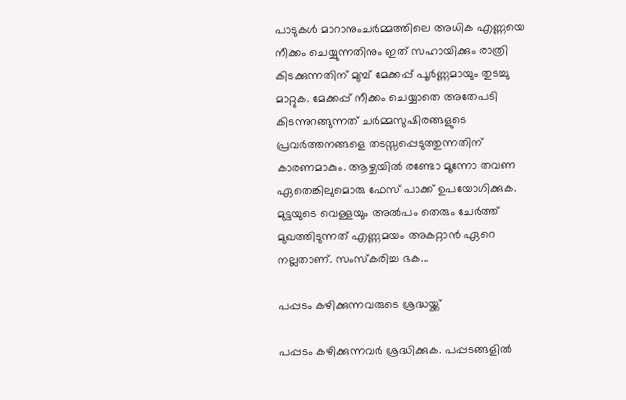പാടുകൾ മാറാനുംചർമ്മത്തിലെ അധിക എണ്ണയെ നീക്കം ചെയ്യുന്നതിനും ഇത് സഹായിക്കും രാത്രി കിടക്കുന്നതിന് മുമ്പ് മേക്കപ്പ് പൂർണ്ണമായും തുടച്ചു മാറ്റുക. മേക്കപ്പ് നീക്കം ചെയ്യാതെ അതേപടി കിടന്നുറങ്ങുന്നത് ചർമ്മസുഷിരങ്ങളുടെ പ്രവർത്തനങ്ങളെ തടസ്സപ്പെടുത്തുന്നതിന് കാരണമാകും. ആഴ്ചയിൽ രണ്ടോ മൂന്നോ തവണ ഏതെങ്കിലുമൊരു ഫേസ് പാക്ക് ഉപയോഗിക്കുക. മുട്ടയുടെ വെള്ളയും അൽപം തെരും ചേർത്ത് മുഖത്തിടുന്നത് എണ്ണമയം അകറ്റാൻ ഏറെ നല്ലതാണ്. സംസ്കരിച്ച ഭക...

പപ്പടം കഴിക്കുന്നവരുടെ ശ്രദ്ധയ്ക്ക്

പപ്പടം കഴിക്കുന്നവര്‍ ശ്രദ്ധിക്കുക. പപ്പടങ്ങളില്‍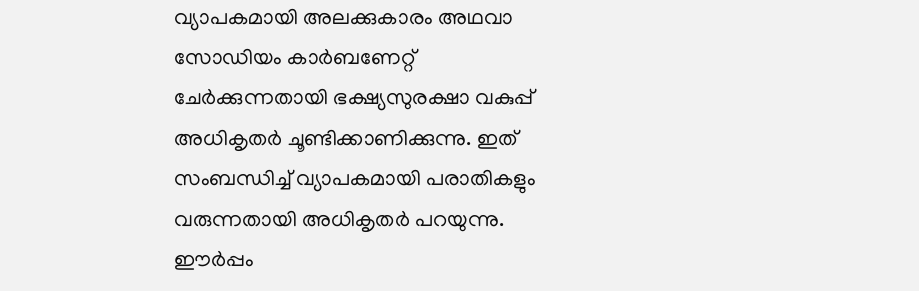വ്യാപകമായി അലക്കുകാരം അഥവാ സോഡിയം കാര്‍ബണേറ്റ് ചേര്‍ക്കുന്നതായി ഭക്ഷ്യസുരക്ഷാ വകുപ്പ് അധികൃതര്‍ ചൂണ്ടിക്കാണിക്കുന്നു. ഇത് സംബന്ധിച്ച്‌ വ്യാപകമായി പരാതികളും വരുന്നതായി അധികൃതര്‍ പറയുന്നു. ഈര്‍പ്പം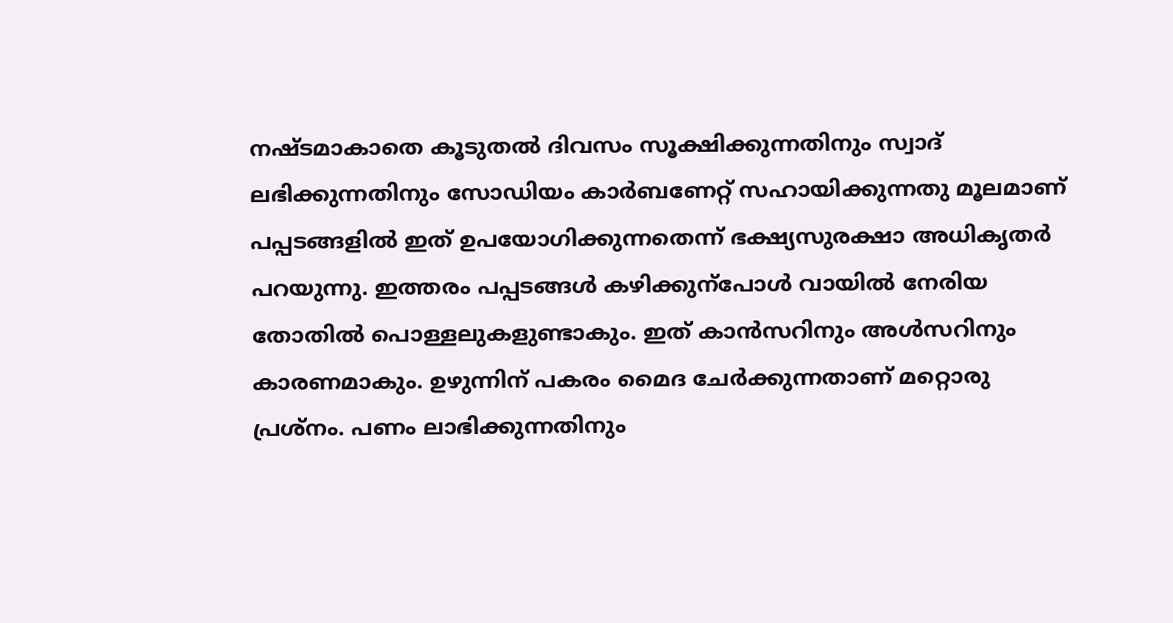നഷ്ടമാകാതെ കൂടുതല്‍ ദിവസം സൂക്ഷിക്കുന്നതിനും സ്വാദ് ലഭിക്കുന്നതിനും സോഡിയം കാര്‍ബണേറ്റ് സഹായിക്കുന്നതു മൂലമാണ് പപ്പടങ്ങളില്‍ ഇത് ഉപയോഗിക്കുന്നതെന്ന് ഭക്ഷ്യസുരക്ഷാ അധികൃതര്‍ പറയുന്നു. ഇത്തരം പപ്പടങ്ങള്‍ കഴിക്കുന്‌പോള്‍ വായില്‍ നേരിയ തോതില്‍ പൊള്ളലുകളുണ്ടാകും. ഇത് കാന്‍സറിനും അള്‍സറിനും കാരണമാകും. ഉഴുന്നിന് പകരം മൈദ ചേര്‍ക്കുന്നതാണ് മറ്റൊരു പ്രശ്‌നം. പണം ലാഭിക്കുന്നതിനും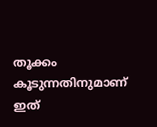തൂക്കം കൂടുന്നതിനുമാണ് ഇത്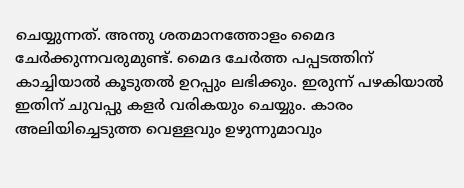ചെയ്യുന്നത്. അന്തു ശതമാനത്തോളം മൈദ ചേര്‍ക്കുന്നവരുമുണ്ട്. മൈദ ചേര്‍ത്ത പപ്പടത്തിന് കാച്ചിയാല്‍ കൂടുതല്‍ ഉറപ്പും ലഭിക്കും. ഇരുന്ന് പഴകിയാല്‍ ഇതിന് ചുവപ്പു കളര്‍ വരികയും ചെയ്യും. കാരം അലിയിച്ചെടുത്ത വെള്ളവും ഉഴുന്നുമാവും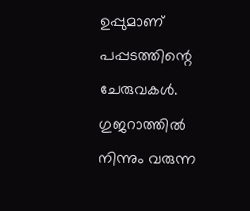ഉപ്പുമാണ് പപ്പടത്തിന്റെ ചേരുവകള്‍. ഗുജറാത്തില്‍ നിന്നും വരുന്ന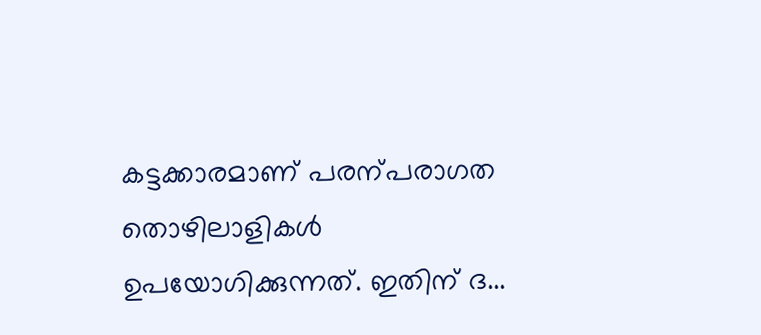കട്ടക്കാരമാണ് പരന്പരാഗത തൊഴിലാളികള്‍ ഉപയോഗിക്കുന്നത്. ഇതിന് ദ...